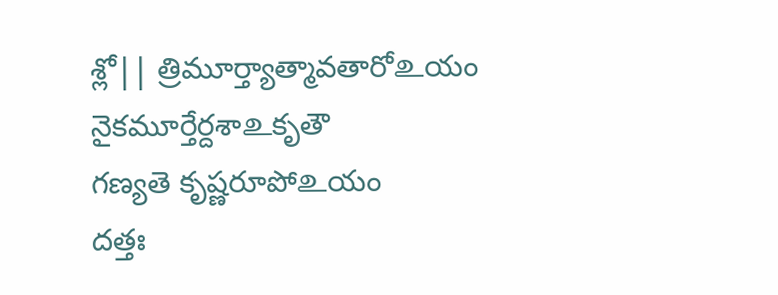శ్లో|| త్రిమూర్త్యాత్మావతారోஉయం
నైకమూర్తేర్దశాஉకృతౌ
గణ్యతె కృష్ణరూపోஉయం
దత్తః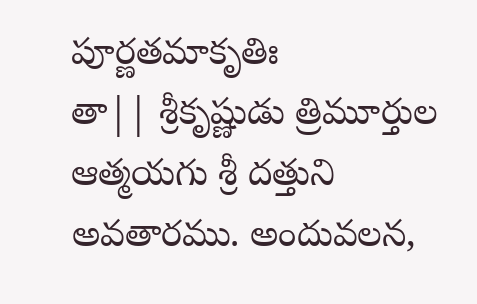పూర్ణతమాకృతిః
తా|| శ్రీకృష్ణుడు త్రిమూర్తుల ఆత్మయగు శ్రీ దత్తుని అవతారము. అందువలన,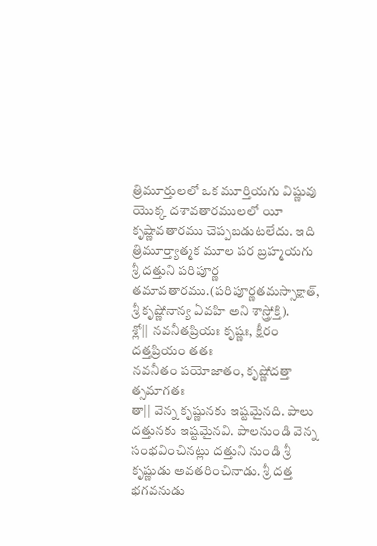త్రిమూర్తులలో ఒక మూర్తియగు విష్ణువు యొక్క దశావతారములలో యీ కృష్ణావతారము చెప్పబడుటలేదు. ఇది త్రిమూర్త్యాత్మక మూల పర బ్రహ్మయగు శ్రీ దత్తుని పరిపూర్ణ తమావతారము.(పరిపూర్ణతమస్సాక్షాత్, శ్రీ కృష్ణోనాన్య ఏవహి అని శాస్త్రోక్తి).
శ్లో|| నవనీతప్రియః కృష్ణః, క్షీరం దత్తప్రియం తతః
నవనీతం పయోజాతం, కృష్ణోదత్తా త్సమాగతః
తా|| వెన్న కృష్ణునకు ఇష్టమైనది. పాలు దత్తునకు ఇష్టమైనవి. పాలనుండి వెన్న సంభవించినట్లు దత్తుని నుండి శ్రీ కృష్ణుడు అవతరించినాడు. శ్రీ దత్త భగవనుడు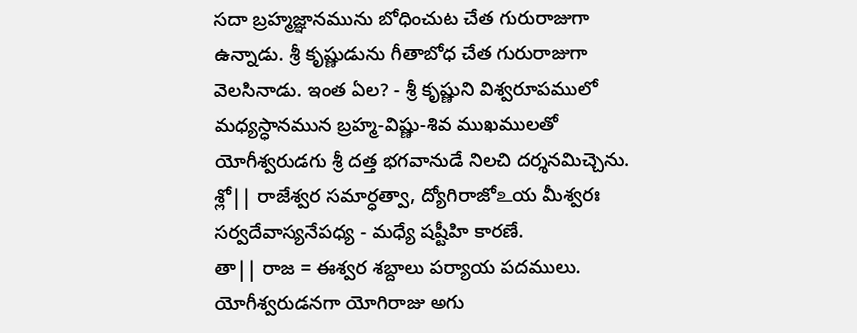సదా బ్రహ్మజ్ఞానమును బోధించుట చేత గురురాజుగా ఉన్నాడు. శ్రీ కృష్ణుడును గీతాబోధ చేత గురురాజుగా వెలసినాడు. ఇంత ఏల? - శ్రీ కృష్ణుని విశ్వరూపములో మధ్యస్ధానమున బ్రహ్మ-విష్ణు-శివ ముఖములతో యోగీశ్వరుడగు శ్రీ దత్త భగవానుడే నిలచి దర్శనమిచ్చెను.
శ్లో|| రాజేశ్వర సమార్ధత్వా, ద్యోగిరాజోஉయ మీశ్వరః
సర్వదేవాస్యనేపధ్య - మధ్యే షష్టీహి కారణే.
తా|| రాజ = ఈశ్వర శబ్దాలు పర్యాయ పదములు. యోగీశ్వరుడనగా యోగిరాజు అగు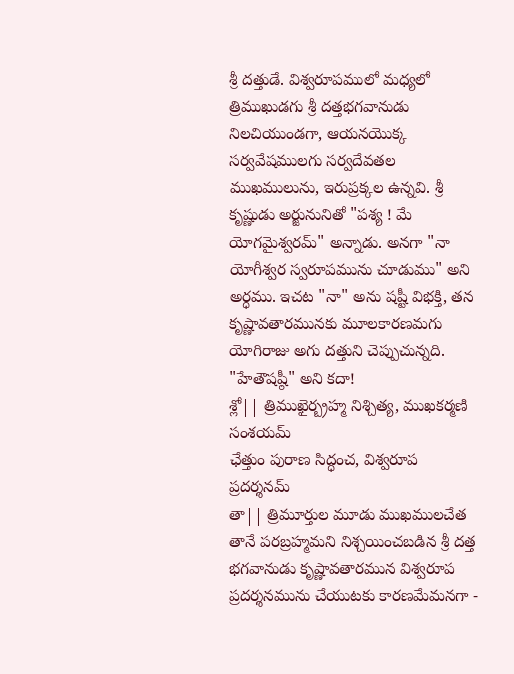శ్రీ దత్తుడే. విశ్వరూపములో మధ్యలో త్రిముఖుడగు శ్రీ దత్తభగవానుడు నిలచియుండగా, ఆయనయొక్క సర్వవేషములగు సర్వదేవతల ముఖములును, ఇరుప్రక్కల ఉన్నవి. శ్రీ కృష్ణుడు అర్జునునితో "పశ్య ! మే యోగమైశ్వరమ్" అన్నాడు. అనగా "నా యోగీశ్వర స్వరూపమును చూడుము" అని అర్ధము. ఇచట "నా" అను షష్టీ విభక్తి, తన కృష్ణావతారమునకు మూలకారణమగు యోగిరాజు అగు దత్తుని చెప్పుచున్నది. "హేతౌషష్ఠీ" అని కదా!
శ్లో|| త్రిముఖైర్బ్రహ్మ నిశ్చిత్య, ముఖకర్మణి సంశయమ్
ఛేత్తుం పురాణ సిద్ధంచ, విశ్వరూప ప్రదర్శనమ్
తా|| త్రిమూర్తుల మూడు ముఖములచేత తానే పరబ్రహ్మమని నిశ్చయించబడిన శ్రీ దత్త భగవానుడు కృష్ణావతారమున విశ్వరూప ప్రదర్శనమును చేయుటకు కారణమేమనగా -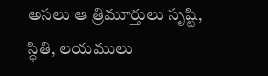అసలు ఆ త్రిమూర్తులు సృష్టి, స్ధితి, లయములు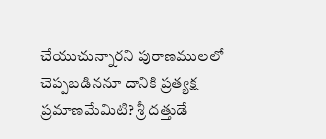చేయుచున్నారని పురాణములలో చెప్పబడిననూ దానికి ప్రత్యక్ష ప్రమాణమేమిటి? శ్రీ దత్తుడే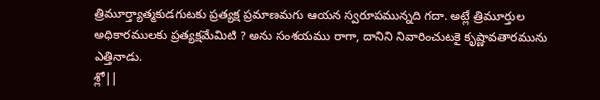త్రిమూర్త్యాత్మకుడగుటకు ప్రత్యక్ష ప్రమాణమగు ఆయన స్వరూపమున్నది గదా. అట్లే త్రిమూర్తుల అధికారములకు ప్రత్యక్షమేమిటి ? అను సంశయము రాగా, దానిని నివారించుటకై కృష్ణావతారమును ఎత్తినాడు.
శ్లో||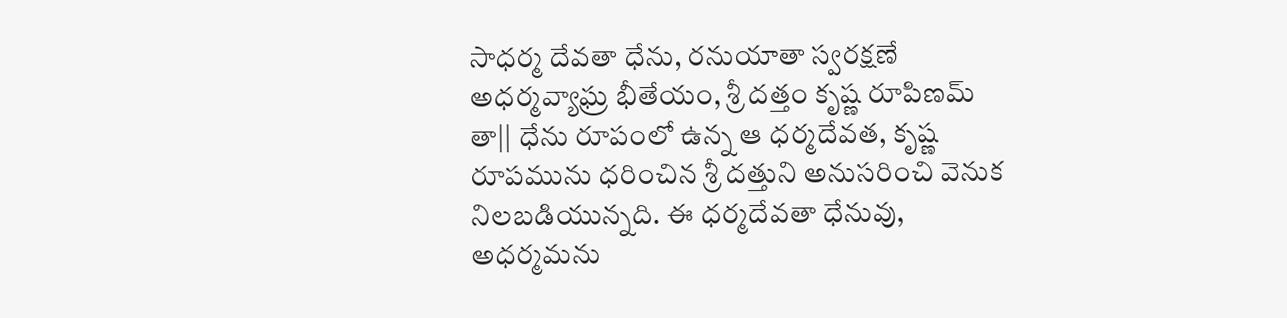సాధర్మ దేవతా ధేను, రనుయాతా స్వరక్షణే
అధర్మవ్యాఘ్ర భీతేయం, శ్రీ దత్తం కృష్ణ రూపిణమ్
తా|| ధేను రూపంలో ఉన్న ఆ ధర్మదేవత, కృష్ణ రూపమును ధరించిన శ్రీ దత్తుని అనుసరించి వెనుక నిలబడియున్నది. ఈ ధర్మదేవతా ధేనువు, అధర్మమను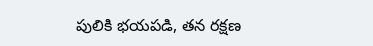పులికి భయపడి, తన రక్షణ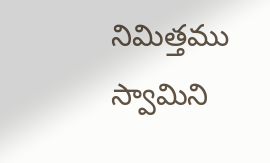నిమిత్తము స్వామిని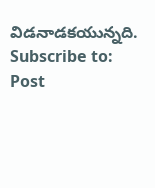విడనాడకయున్నది.
Subscribe to:
Post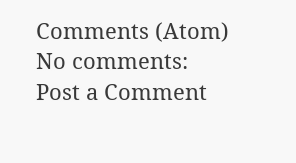Comments (Atom)
No comments:
Post a Comment